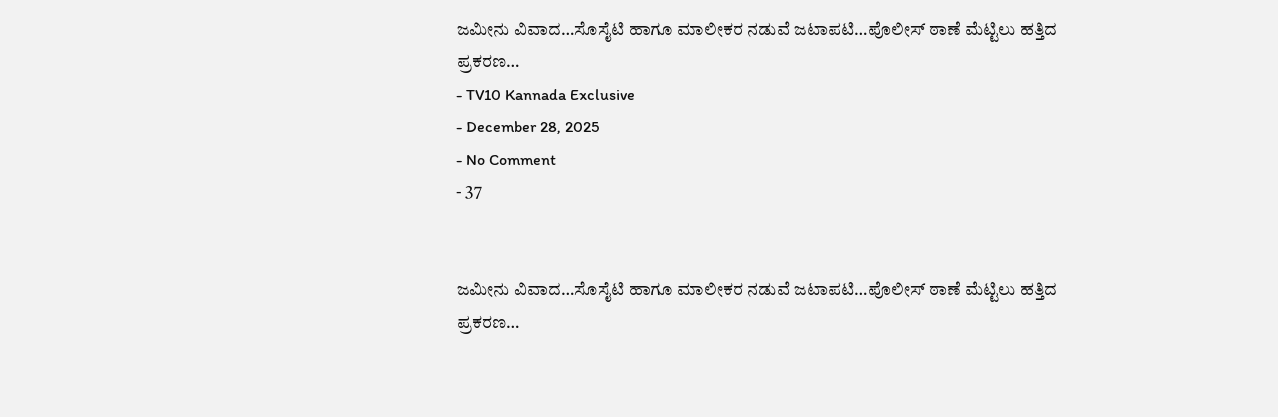ಜಮೀನು ವಿವಾದ…ಸೊಸೈಟಿ ಹಾಗೂ ಮಾಲೀಕರ ನಡುವೆ ಜಟಾಪಟಿ…ಪೊಲೀಸ್ ಠಾಣೆ ಮೆಟ್ಟಿಲು ಹತ್ತಿದ ಪ್ರಕರಣ…
- TV10 Kannada Exclusive
- December 28, 2025
- No Comment
- 37


ಜಮೀನು ವಿವಾದ…ಸೊಸೈಟಿ ಹಾಗೂ ಮಾಲೀಕರ ನಡುವೆ ಜಟಾಪಟಿ…ಪೊಲೀಸ್ ಠಾಣೆ ಮೆಟ್ಟಿಲು ಹತ್ತಿದ ಪ್ರಕರಣ…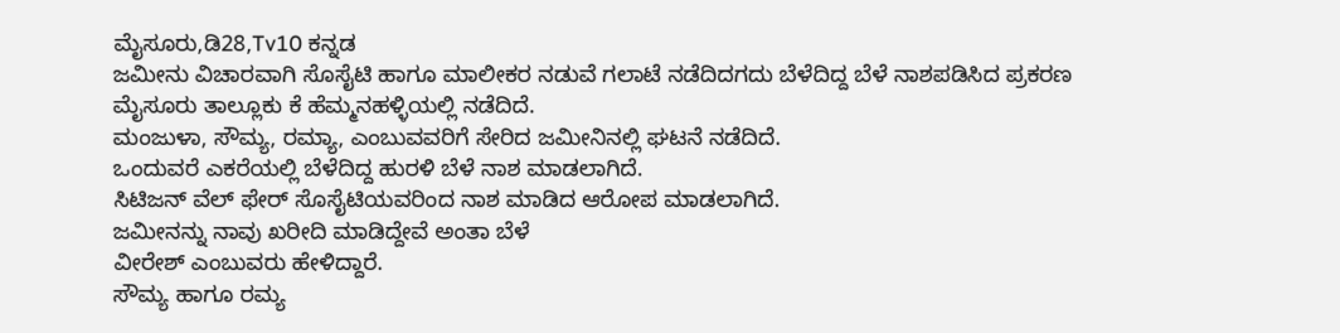ಮೈಸೂರು,ಡಿ28,Tv10 ಕನ್ನಡ
ಜಮೀನು ವಿಚಾರವಾಗಿ ಸೊಸೈಟಿ ಹಾಗೂ ಮಾಲೀಕರ ನಡುವೆ ಗಲಾಟೆ ನಡೆದಿದಗದು ಬೆಳೆದಿದ್ದ ಬೆಳೆ ನಾಶಪಡಿಸಿದ ಪ್ರಕರಣ
ಮೈಸೂರು ತಾಲ್ಲೂಕು ಕೆ ಹೆಮ್ಮನಹಳ್ಳಿಯಲ್ಲಿ ನಡೆದಿದೆ.
ಮಂಜುಳಾ, ಸೌಮ್ಯ, ರಮ್ಯಾ, ಎಂಬುವವರಿಗೆ ಸೇರಿದ ಜಮೀನಿನಲ್ಲಿ ಘಟನೆ ನಡೆದಿದೆ.
ಒಂದುವರೆ ಎಕರೆಯಲ್ಲಿ ಬೆಳೆದಿದ್ದ ಹುರಳಿ ಬೆಳೆ ನಾಶ ಮಾಡಲಾಗಿದೆ.
ಸಿಟಿಜನ್ ವೆಲ್ ಫೇರ್ ಸೊಸೈಟಿಯವರಿಂದ ನಾಶ ಮಾಡಿದ ಆರೋಪ ಮಾಡಲಾಗಿದೆ.
ಜಮೀನನ್ನು ನಾವು ಖರೀದಿ ಮಾಡಿದ್ದೇವೆ ಅಂತಾ ಬೆಳೆ
ವೀರೇಶ್ ಎಂಬುವರು ಹೇಳಿದ್ದಾರೆ.
ಸೌಮ್ಯ ಹಾಗೂ ರಮ್ಯ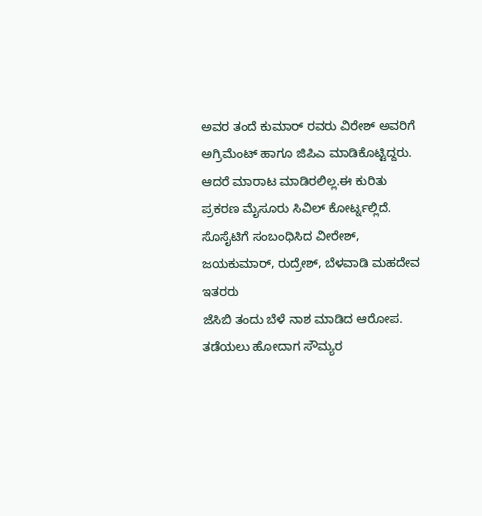ಅವರ ತಂದೆ ಕುಮಾರ್ ರವರು ವಿರೇಶ್ ಅವರಿಗೆ ಅಗ್ರಿಮೆಂಟ್ ಹಾಗೂ ಜಿಪಿಎ ಮಾಡಿಕೊಟ್ಟಿದ್ದರು.
ಆದರೆ ಮಾರಾಟ ಮಾಡಿರಲಿಲ್ಲ.ಈ ಕುರಿತು ಪ್ರಕರಣ ಮೈಸೂರು ಸಿವಿಲ್ ಕೋರ್ಟ್ನಲ್ಲಿದೆ.
ಸೊಸೈಟಿಗೆ ಸಂಬಂಧಿಸಿದ ವೀರೇಶ್, ಜಯಕುಮಾರ್, ರುದ್ರೇಶ್, ಬೆಳವಾಡಿ ಮಹದೇವ ಇತರರು
ಜೆಸಿಬಿ ತಂದು ಬೆಳೆ ನಾಶ ಮಾಡಿದ ಆರೋಪ.
ತಡೆಯಲು ಹೋದಾಗ ಸೌಮ್ಯರ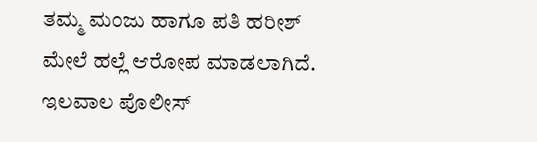ತಮ್ಮ ಮಂಜು ಹಾಗೂ ಪತಿ ಹರೀಶ್ ಮೇಲೆ ಹಲ್ಲೆ ಆರೋಪ ಮಾಡಲಾಗಿದೆ.
ಇಲವಾಲ ಪೊಲೀಸ್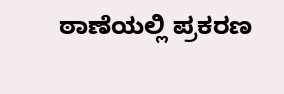ಠಾಣೆಯಲ್ಲಿ ಪ್ರಕರಣ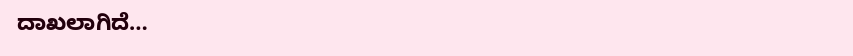ದಾಖಲಾಗಿದೆ…